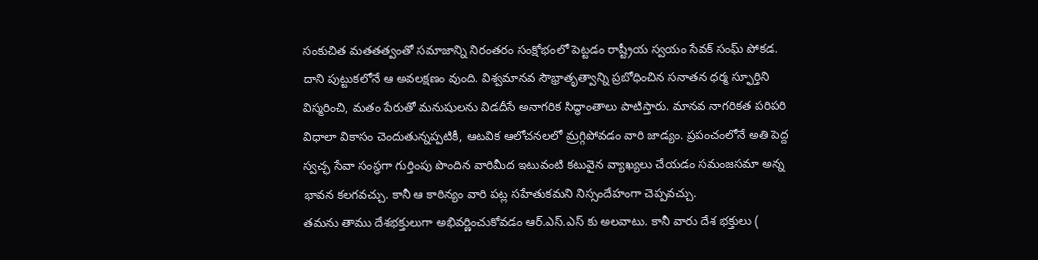సంకుచిత మతతత్వంతో సమాజాన్ని నిరంతరం సంక్షోభంలో పెట్టడం రాష్ట్రీయ స్వయం సేవక్ సంఘ్ పోకడ. దాని పుట్టుకలోనే ఆ అవలక్షణం వుంది. విశ్వమానవ సౌభ్రాతృత్వాన్ని ప్రబోధించిన సనాతన ధర్మ స్ఫూర్తిని విస్మరించి, మతం పేరుతో మనుషులను విడదీసే అనాగరిక సిద్ధాంతాలు పాటిస్తారు. మానవ నాగరికత పరిపరి విధాలా వికాసం చెందుతున్నప్పటికీ, ఆటవిక ఆలోచనలలో మ్రగ్గిపోవడం వారి జాడ్యం. ప్రపంచంలోనే అతి పెద్ద స్వచ్ఛ సేవా సంస్థగా గుర్తింపు పొందిన వారిమీద ఇటువంటి కటువైన వ్యాఖ్యలు చేయడం సమంజసమా అన్న భావన కలగవచ్చు. కానీ ఆ కాఠిన్యం వారి పట్ల సహేతుకమని నిస్సందేహంగా చెప్పవచ్చు.
తమను తాము దేశభక్తులుగా అభివర్ణించుకోవడం ఆర్.ఎస్.ఎస్ కు అలవాటు. కానీ వారు దేశ భక్తులు (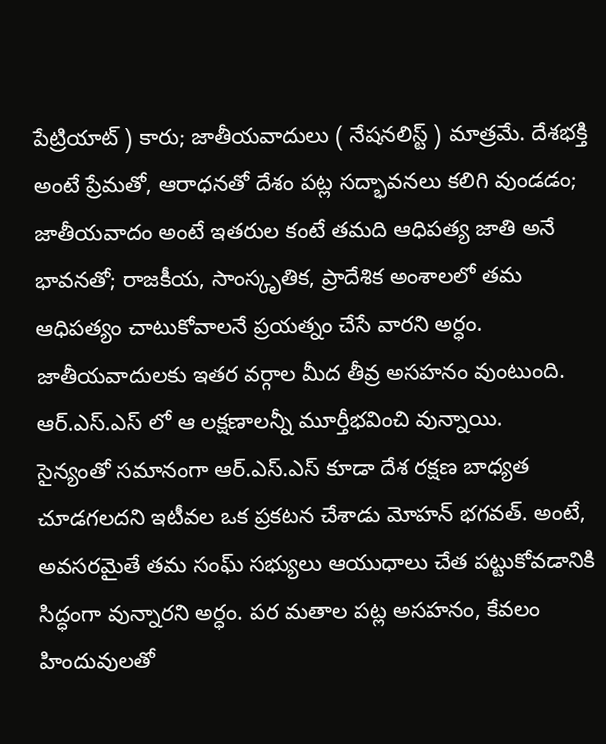పేట్రియాట్ ) కారు; జాతీయవాదులు ( నేషనలిస్ట్ ) మాత్రమే. దేశభక్తి అంటే ప్రేమతో, ఆరాధనతో దేశం పట్ల సద్భావనలు కలిగి వుండడం; జాతీయవాదం అంటే ఇతరుల కంటే తమది ఆధిపత్య జాతి అనే భావనతో; రాజకీయ, సాంస్కృతిక, ప్రాదేశిక అంశాలలో తమ ఆధిపత్యం చాటుకోవాలనే ప్రయత్నం చేసే వారని అర్ధం. జాతీయవాదులకు ఇతర వర్గాల మీద తీవ్ర అసహనం వుంటుంది. ఆర్.ఎస్.ఎస్ లో ఆ లక్షణాలన్నీ మూర్తీభవించి వున్నాయి.
సైన్యంతో సమానంగా ఆర్.ఎస్.ఎస్ కూడా దేశ రక్షణ బాధ్యత చూడగలదని ఇటీవల ఒక ప్రకటన చేశాడు మోహన్ భగవత్. అంటే, అవసరమైతే తమ సంఘ్ సభ్యులు ఆయుధాలు చేత పట్టుకోవడానికి సిద్ధంగా వున్నారని అర్ధం. పర మతాల పట్ల అసహనం, కేవలం హిందువులతో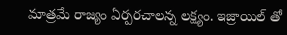మాత్రమే రాజ్యం ఏర్పరచాలన్న లక్ష్యం. ఇజ్రాయిల్ తో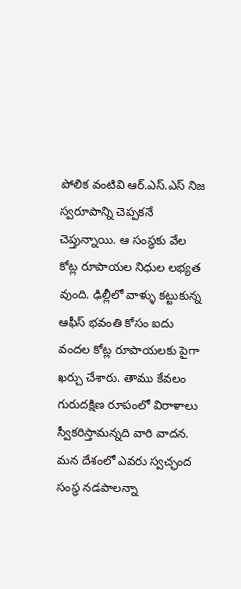పోలిక వంటివి ఆర్.ఎస్.ఎస్ నిజ స్వరూపాన్ని చెప్పకనే చెప్తున్నాయి. ఆ సంస్థకు వేల కోట్ల రూపాయల నిధుల లభ్యత వుంది. ఢిల్లీలో వాళ్ళు కట్టుకున్న ఆఫీస్ భవంతి కోసం ఐదు వందల కోట్ల రూపాయలకు పైగా ఖర్చు చేశారు. తాము కేవలం గురుదక్షిణ రూపంలో విరాళాలు స్వీకరిస్తామన్నది వారి వాదన. మన దేశంలో ఎవరు స్వచ్ఛంద సంస్థ నడపాలన్నా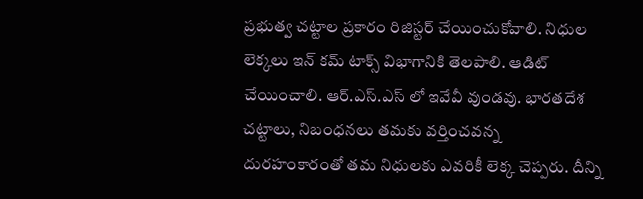ప్రభుత్వ చట్టాల ప్రకారం రిజిస్టర్ చేయించుకోవాలి. నిధుల లెక్కలు ఇన్ కమ్ టాక్స్ విభాగానికి తెలపాలి. ఆడిట్ చేయించాలి. ఆర్.ఎస్.ఎస్ లో ఇవేవీ వుండవు. భారతదేశ చట్టాలు, నిబంధనలు తమకు వర్తించవన్న దురహంకారంతో తమ నిధులకు ఎవరికీ లెక్క చెప్పరు. దీన్ని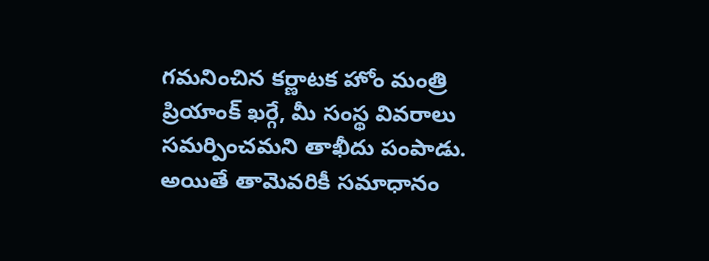గమనించిన కర్ణాటక హోం మంత్రి ప్రియాంక్ ఖర్గే, మీ సంస్థ వివరాలు సమర్పించమని తాఖీదు పంపాడు. అయితే తామెవరికీ సమాధానం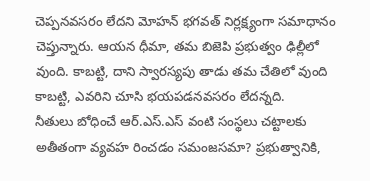చెప్పనవసరం లేదని మోహన్ భగవత్ నిర్లక్ష్యంగా సమాధానం చెప్తున్నారు. ఆయన ధీమా, తమ బిజెపి ప్రభుత్వం ఢిల్లీలో వుంది. కాబట్టి, దాని స్వారస్యపు తాడు తమ చేతిలో వుంది కాబట్టి, ఎవరిని చూసి భయపడనవసరం లేదన్నది.
నీతులు బోధించే ఆర్.ఎస్.ఎస్ వంటి సంస్థలు చట్టాలకు అతీతంగా వ్యవహ రించడం సమంజసమా? ప్రభుత్వానికి,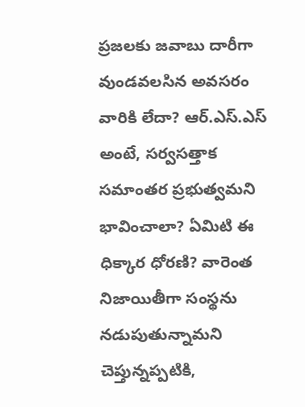ప్రజలకు జవాబు దారీగా వుండవలసిన అవసరం వారికి లేదా? ఆర్.ఎస్.ఎస్ అంటే, సర్వసత్తాక సమాంతర ప్రభుత్వమని భావించాలా? ఏమిటి ఈ ధిక్కార ధోరణి? వారెంత నిజాయితీగా సంస్థను నడుపుతున్నామని చెప్తున్నప్పటికి,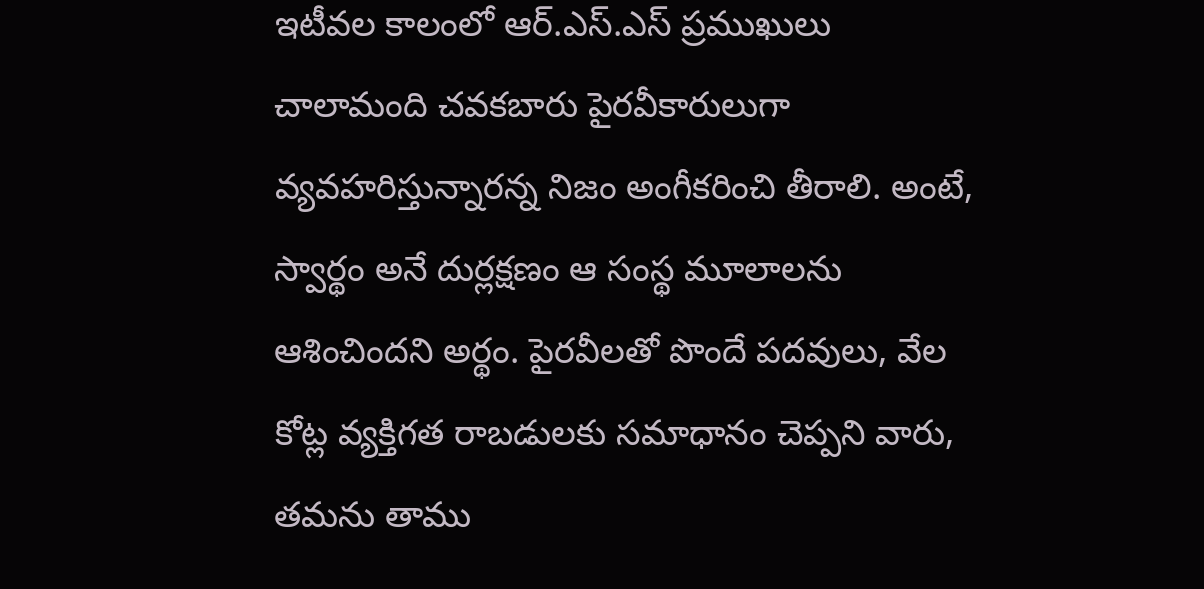ఇటీవల కాలంలో ఆర్.ఎస్.ఎస్ ప్రముఖులు చాలామంది చవకబారు పైరవీకారులుగా వ్యవహరిస్తున్నారన్న నిజం అంగీకరించి తీరాలి. అంటే, స్వార్థం అనే దుర్లక్షణం ఆ సంస్థ మూలాలను ఆశించిందని అర్థం. పైరవీలతో పొందే పదవులు, వేల కోట్ల వ్యక్తిగత రాబడులకు సమాధానం చెప్పని వారు, తమను తాము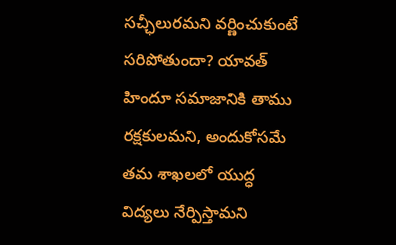సచ్ఛీలురమని వర్ణించుకుంటే సరిపోతుందా? యావత్ హిందూ సమాజానికి తాము రక్షకులమని, అందుకోసమే తమ శాఖలలో యుద్ధ విద్యలు నేర్పిస్తామని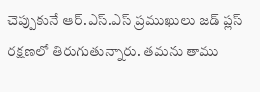చెప్పుకునే ఆర్.ఎస్.ఎస్ ప్రముఖులు జడ్ ప్లస్ రక్షణలో తిరుగుతున్నారు. తమను తాము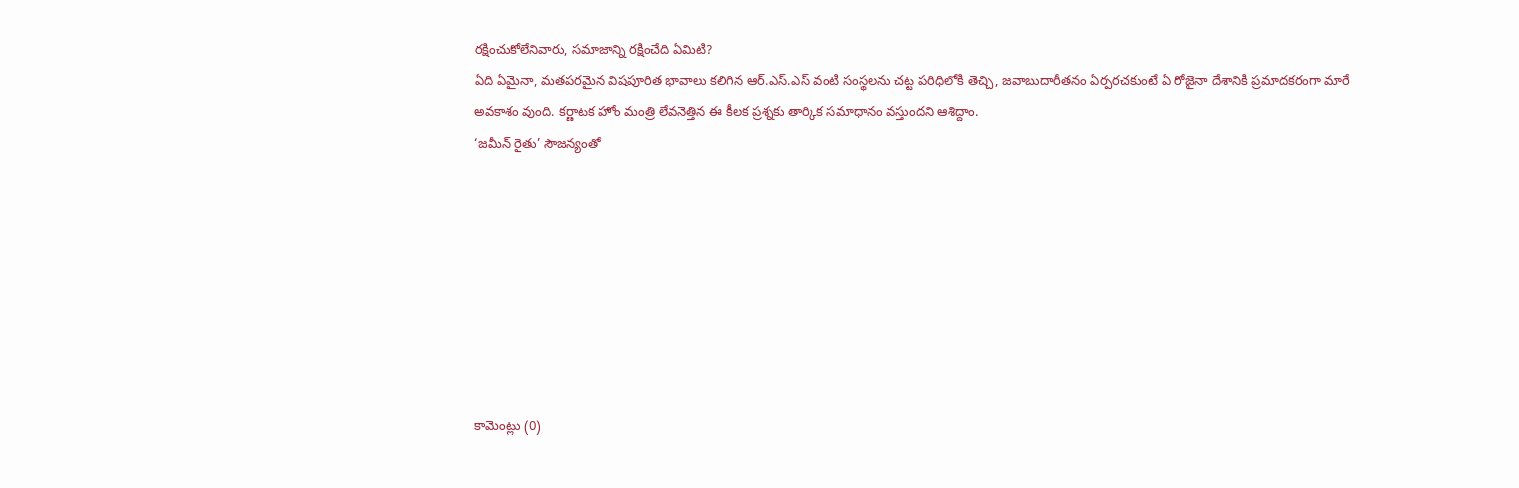రక్షించుకోలేనివారు, సమాజాన్ని రక్షించేది ఏమిటి?
ఏది ఏమైనా, మతపరమైన విషపూరిత భావాలు కలిగిన ఆర్.ఎస్.ఎస్ వంటి సంస్థలను చట్ట పరిధిలోకి తెచ్చి, జవాబుదారీతనం ఏర్పరచకుంటే ఏ రోజైనా దేశానికి ప్రమాదకరంగా మారే అవకాశం వుంది. కర్ణాటక హోం మంత్రి లేవనెత్తిన ఈ కీలక ప్రశ్నకు తార్కిక సమాధానం వస్తుందని ఆశిద్దాం.
‘జమీన్ రైతు’ సౌజన్యంతో








కామెంట్లు (0)